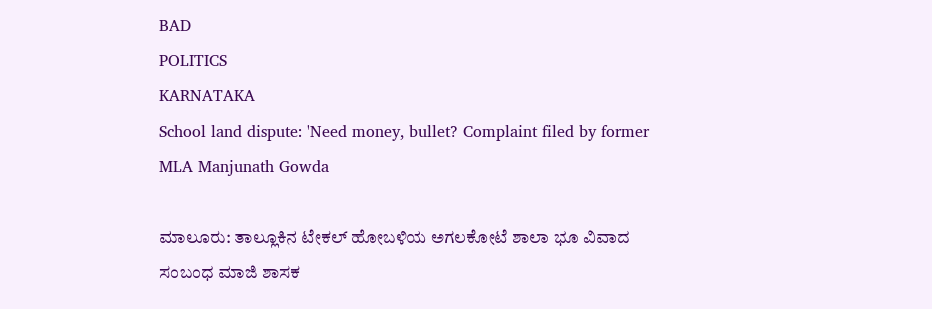BAD
POLITICS
KARNATAKA
School land dispute: 'Need money, bullet? Complaint filed by former MLA Manjunath Gowda

ಮಾಲೂರು: ತಾಲ್ಲೂಕಿನ ಟೇಕಲ್ ಹೋಬಳಿಯ ಅಗಲಕೋಟೆ ಶಾಲಾ ಭೂ ವಿವಾದ ಸಂಬಂಧ ಮಾಜಿ ಶಾಸಕ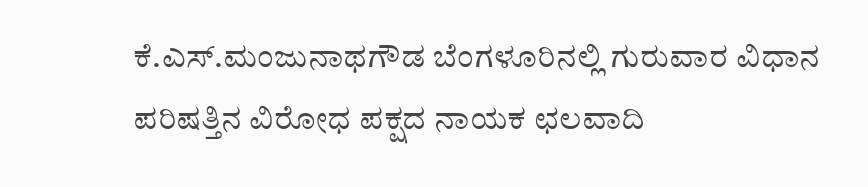ಕೆ.ಎಸ್.ಮಂಜುನಾಥಗೌಡ ಬೆಂಗಳೂರಿನಲ್ಲಿ ಗುರುವಾರ ವಿಧಾನ ಪರಿಷತ್ತಿನ ವಿರೋಧ ಪಕ್ಷದ ನಾಯಕ ಛಲವಾದಿ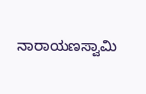ನಾರಾಯಣಸ್ವಾಮಿ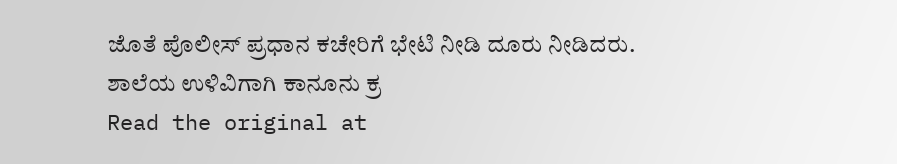ಜೊತೆ ಪೊಲೀಸ್ ಪ್ರಧಾನ ಕಚೇರಿಗೆ ಭೇಟಿ ನೀಡಿ ದೂರು ನೀಡಿದರು. ಶಾಲೆಯ ಉಳಿವಿಗಾಗಿ ಕಾನೂನು ಕ್ರ
Read the original at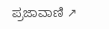ಪ್ರಜಾವಾಣಿ ↗